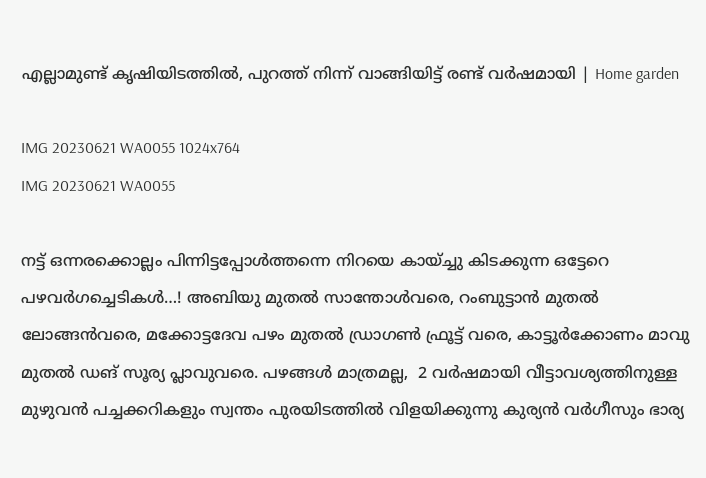എല്ലാമുണ്ട് കൃഷിയിടത്തിൽ, പുറത്ത് നിന്ന് വാങ്ങിയിട്ട് രണ്ട് വർഷമായി | Home garden

IMG 20230621 WA0055 1024x764
IMG 20230621 WA0055

നട്ട് ഒന്നരക്കൊല്ലം പിന്നിട്ടപ്പോൾത്തന്നെ നിറയെ കായ്ച്ചു കിടക്കുന്ന ഒട്ടേറെ പഴവർഗച്ചെടികൾ…! അബിയു മുതൽ സാന്തോൾവരെ, റംബുട്ടാൻ മുതൽ ലോങ്ങൻവരെ, മക്കോട്ടദേവ പഴം മുതൽ ഡ്രാഗൺ ഫ്രൂട്ട് വരെ, കാട്ടൂർക്കോണം മാവു മുതൽ ഡങ് സൂര്യ പ്ലാവുവരെ. പഴങ്ങൾ മാത്രമല്ല,  2 വർഷമായി വീട്ടാവശ്യത്തിനുള്ള മുഴുവൻ പച്ചക്കറികളും സ്വന്തം പുരയിടത്തിൽ വിളയിക്കുന്നു കുര്യൻ വർഗീസും ഭാര്യ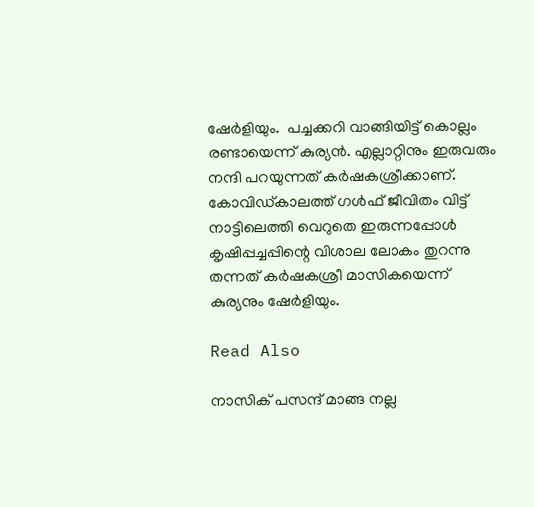ഷേർളിയും.  പച്ചക്കറി വാങ്ങിയിട്ട് കൊല്ലം രണ്ടായെന്ന് കുര്യൻ. എല്ലാറ്റിനും ഇരുവരും നന്ദി പറയുന്നത് കർഷകശ്രീക്കാണ്. കോവിഡ്കാലത്ത് ഗൾഫ് ജീവിതം വിട്ട് നാട്ടിലെത്തി വെറുതെ ഇരുന്നപ്പോൾ കൃഷിപ്പച്ചപ്പിന്റെ വിശാല ലോകം തുറന്നു തന്നത് കർഷകശ്രീ മാസികയെന്ന് കുര്യനും ഷേർളിയും.

Read Also

നാസിക് പസന്ദ് മാങ്ങ നല്ല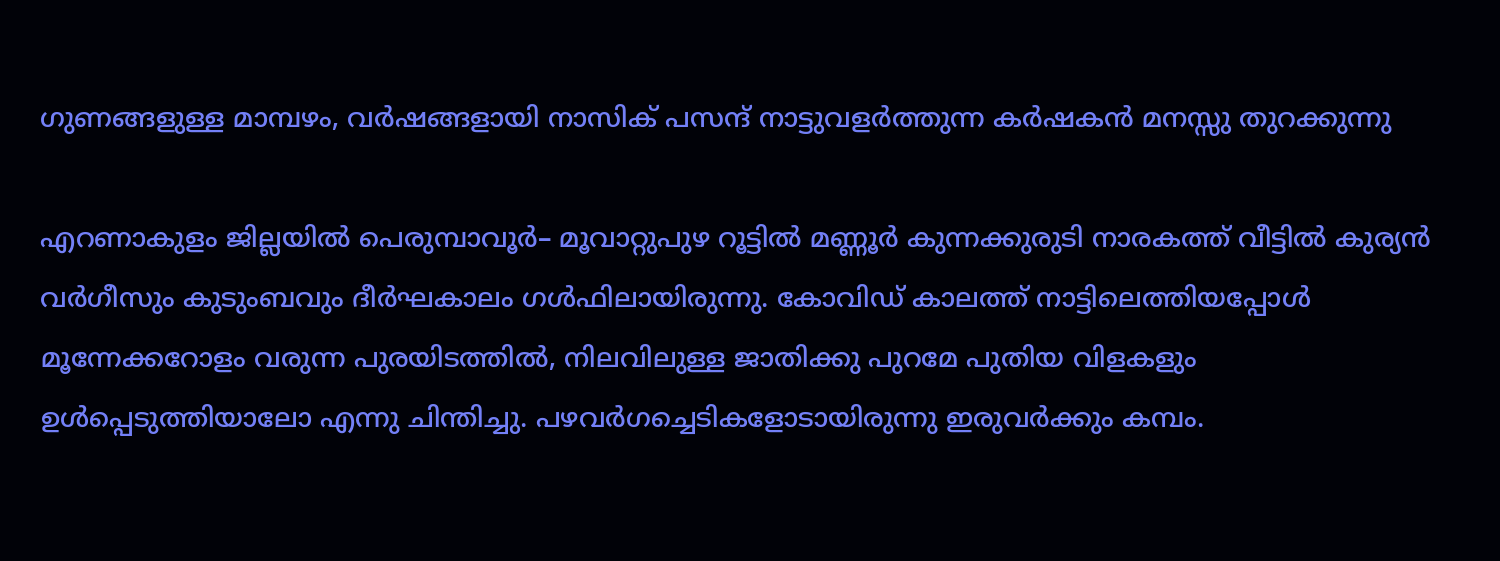ഗുണങ്ങളുള്ള മാമ്പഴം, വർഷങ്ങളായി നാസിക് പസന്ദ് നാട്ടുവളർത്തുന്ന കർഷകൻ മനസ്സു തുറക്കുന്നു

എറണാകുളം ജില്ലയിൽ പെരുമ്പാവൂർ– മൂവാറ്റുപുഴ റൂട്ടിൽ മണ്ണൂർ കുന്നക്കുരുടി നാരകത്ത് വീട്ടിൽ കുര്യൻ വർഗീസും കുടുംബവും ദീർഘകാലം ഗൾഫിലായിരുന്നു. കോവിഡ് കാലത്ത് നാട്ടിലെത്തിയപ്പോൾ മൂന്നേക്കറോളം വരുന്ന പുരയിടത്തിൽ, നിലവിലുള്ള ജാതിക്കു പുറമേ പുതിയ വിളകളും ഉൾപ്പെടുത്തിയാലോ എന്നു ചിന്തിച്ചു. പഴവർഗച്ചെടികളോടായിരുന്നു ഇരുവർക്കും കമ്പം.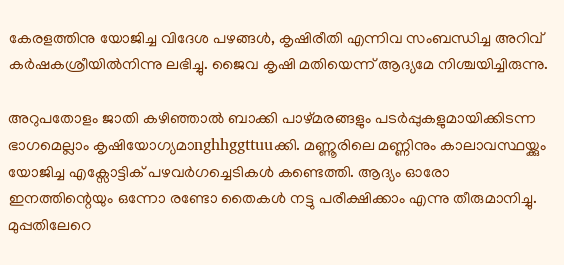കേരളത്തിനു യോജിച്ച വിദേശ പഴങ്ങൾ, കൃഷിരീതി എന്നിവ സംബന്ധിച്ച അറിവ് കർഷകശ്രീയിൽനിന്നു ലഭിച്ചു. ജൈവ കൃഷി മതിയെന്ന് ആദ്യമേ നിശ്ചയിച്ചിരുന്നു.

അറുപതോളം ജാതി കഴിഞ്ഞാൽ ബാക്കി പാഴ്മരങ്ങളും പടർപ്പുകളുമായിക്കിടന്ന ഭാഗമെല്ലാം കൃഷിയോഗ്യമാnghhggttuuക്കി. മണ്ണൂരിലെ മണ്ണിനും കാലാവസ്ഥയ്ക്കും യോജിച്ച എക്സോട്ടിക് പഴവർഗച്ചെടികൾ കണ്ടെത്തി. ആദ്യം ഓരോ ഇനത്തിന്റെയും ഒന്നോ രണ്ടോ തൈകൾ നട്ടു പരീക്ഷിക്കാം എന്നു തീരുമാനിച്ചു. മുപ്പതിലേറെ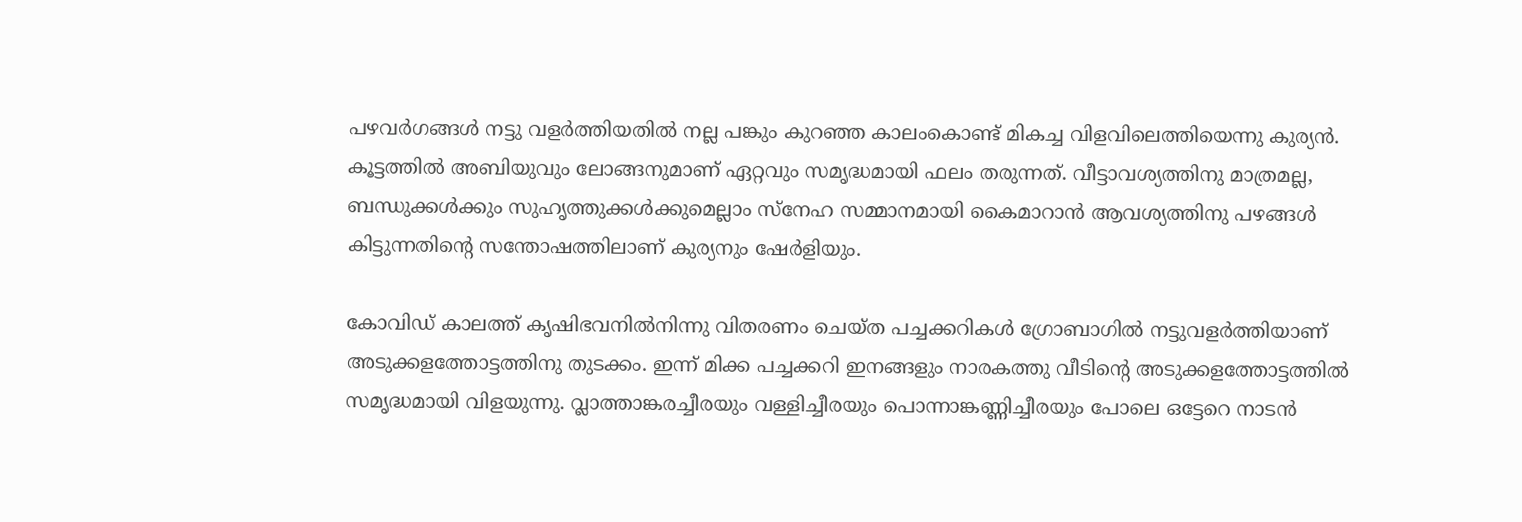പഴവർഗങ്ങൾ നട്ടു വളർത്തിയതിൽ നല്ല പങ്കും കുറഞ്ഞ കാലംകൊണ്ട് മികച്ച വിളവിലെത്തിയെന്നു കുര്യൻ. കൂട്ടത്തിൽ അബിയുവും ലോങ്ങനുമാണ് ഏറ്റവും സമൃദ്ധമായി ഫലം തരുന്നത്. വീട്ടാവശ്യത്തിനു മാത്രമല്ല, ബന്ധുക്കൾക്കും സുഹൃത്തുക്കൾക്കുമെല്ലാം സ്നേഹ സമ്മാനമായി കൈമാറാൻ ആവശ്യത്തിനു പഴങ്ങള്‍ കിട്ടുന്നതിന്റെ സന്തോഷത്തിലാണ് കുര്യനും ഷേർളിയും.

കോവിഡ് കാലത്ത് കൃഷിഭവനിൽനിന്നു വിതരണം ചെയ്ത പച്ചക്കറികൾ ഗ്രോബാഗിൽ നട്ടുവളർത്തിയാണ് അടുക്കളത്തോട്ടത്തിനു തുടക്കം. ഇന്ന് മിക്ക പച്ചക്കറി ഇനങ്ങളും നാരകത്തു വീടിന്റെ അടുക്കളത്തോട്ടത്തിൽ സമൃദ്ധമായി വിളയുന്നു. വ്ലാത്താങ്കരച്ചീരയും വള്ളിച്ചീരയും പൊന്നാങ്കണ്ണിച്ചീരയും പോലെ ഒട്ടേറെ നാടൻ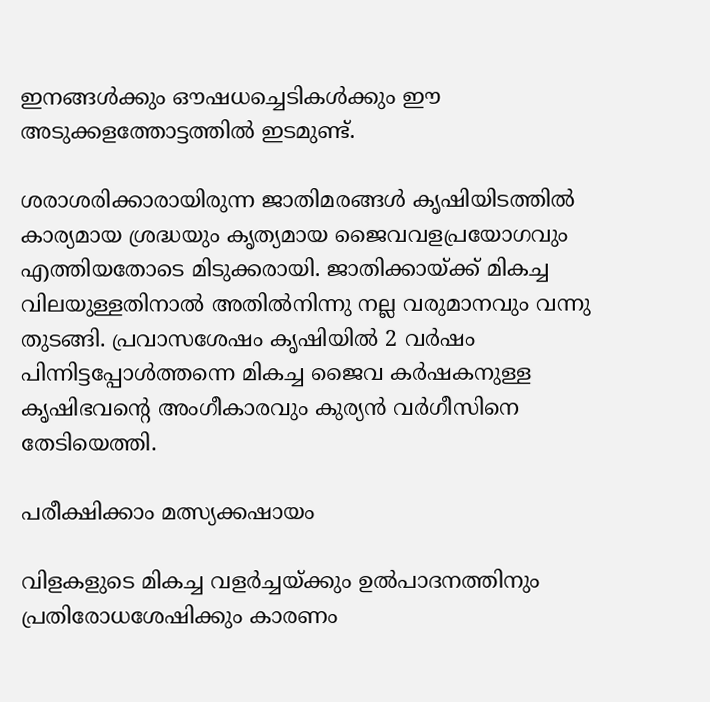ഇനങ്ങൾക്കും ഔഷധച്ചെടികൾക്കും ഈ അടുക്കളത്തോട്ടത്തിൽ ഇടമുണ്ട്.

ശരാശരിക്കാരായിരുന്ന ജാതിമരങ്ങള്‍ കൃഷിയിടത്തിൽ കാര്യമായ ശ്രദ്ധയും കൃത്യമായ ജൈവവളപ്രയോഗവും എത്തിയതോടെ മിടുക്കരായി. ജാതിക്കായ്ക്ക് മികച്ച വിലയുള്ളതിനാൽ അതിൽനിന്നു നല്ല വരുമാനവും വന്നു തുടങ്ങി. പ്രവാസശേഷം കൃഷിയില്‍ 2 വർഷം പിന്നിട്ടപ്പോൾത്തന്നെ മികച്ച ജൈവ കർഷകനുള്ള കൃഷിഭവന്റെ അംഗീകാരവും കുര്യൻ വർഗീസിനെ തേടിയെത്തി.

പരീക്ഷിക്കാം മത്സ്യക്കഷായം

വിളകളുടെ മികച്ച വളർച്ചയ്ക്കും ഉൽപാദനത്തിനും പ്രതിരോധശേഷിക്കും കാരണം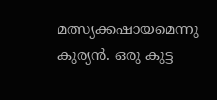മത്സ്യക്കഷായമെന്നു കുര്യൻ. ഒരു കുട്ട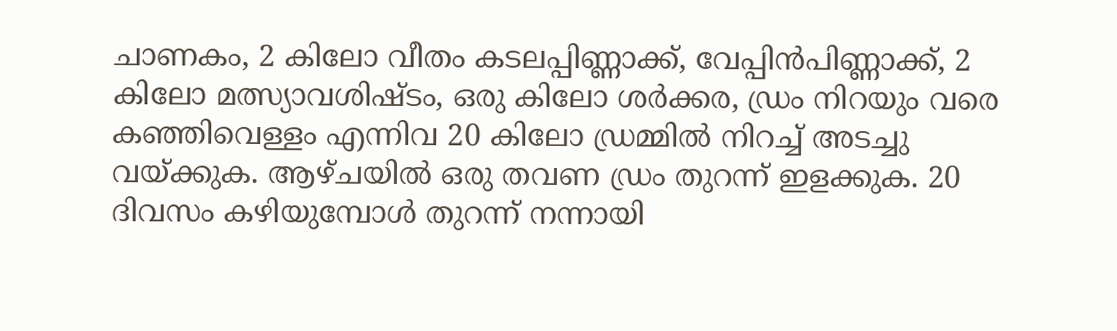ചാണകം, 2 കിലോ വീതം കടലപ്പിണ്ണാക്ക്, വേപ്പിൻപിണ്ണാക്ക്, 2 കിലോ മത്സ്യാവശിഷ്ടം, ഒരു കിലോ ശർക്കര, ഡ്രം നിറയും വരെ കഞ്ഞിവെള്ളം എന്നിവ 20 കിലോ ഡ്രമ്മിൽ നിറച്ച് അടച്ചു വയ്ക്കുക. ആഴ്ചയിൽ ഒരു തവണ ഡ്രം തുറന്ന് ഇളക്കുക. 20 ദിവസം കഴിയുമ്പോൾ തുറന്ന് നന്നായി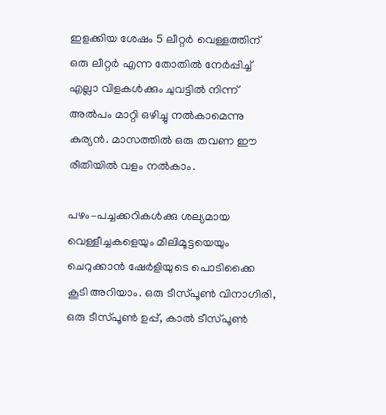ഇളക്കിയ ശേഷം 5 ലീറ്റർ വെള്ളത്തിന് ഒരു ലീറ്റർ എന്ന തോതിൽ നേർപ്പിച്ച് എല്ലാ വിളകൾക്കും ചുവട്ടിൽ നിന്ന് അൽപം മാറ്റി ഒഴിച്ചു നൽകാമെന്നു കുര്യൻ. മാസത്തിൽ ഒരു തവണ ഈ രീതിയിൽ വളം നൽകാം.

പഴം–പച്ചക്കറികള്‍ക്കു ശല്യമായ വെള്ളീച്ചകളെയും മീലിമൂട്ടയെയും ചെറുക്കാൻ ഷേർളിയുടെ പൊടിക്കൈ കൂടി അറിയാം. ഒരു ടീസ്പൂൺ വിനാഗിരി, ഒരു ടീസ്പൂൺ ഉപ്പ്, കാൽ ടീസ്പൂൺ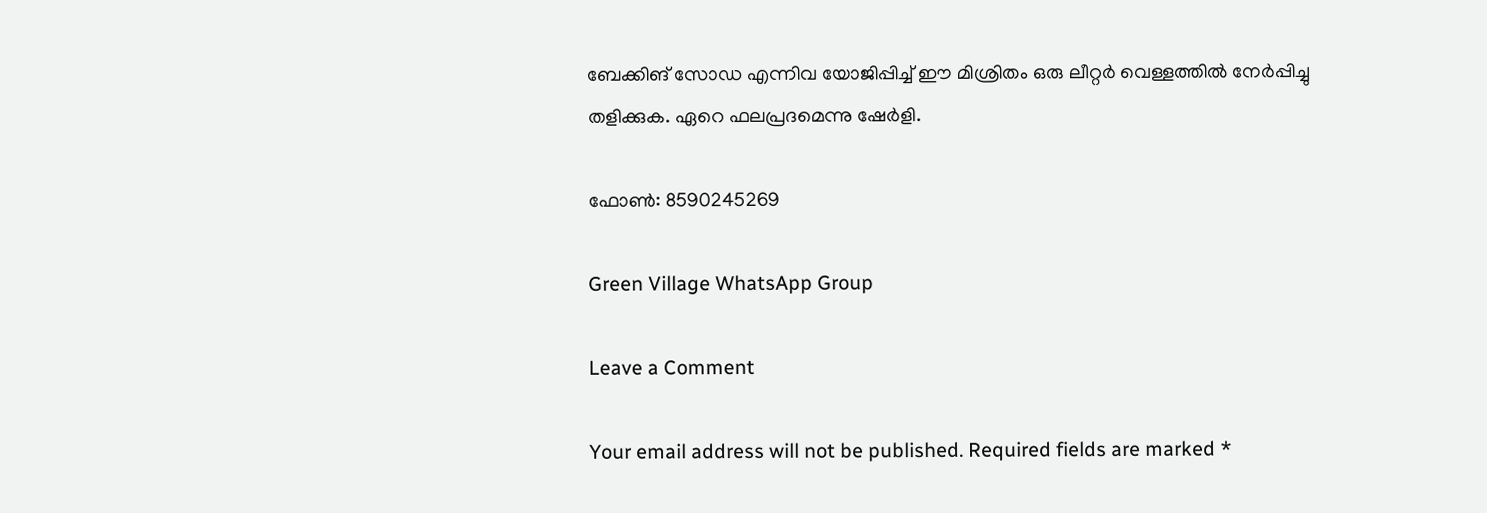ബേക്കിങ് സോഡ എന്നിവ യോജിപ്പിച്ച് ഈ മിശ്രിതം ഒരു ലീറ്റർ വെള്ളത്തിൽ നേർപ്പിച്ചു തളിക്കുക. ഏറെ ഫലപ്രദമെന്നു ഷേർളി.

ഫോൺ: 8590245269

Green Village WhatsApp Group

Leave a Comment

Your email address will not be published. Required fields are marked *